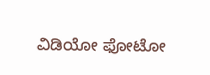ವಿಡಿಯೋ ಫೋಟೋ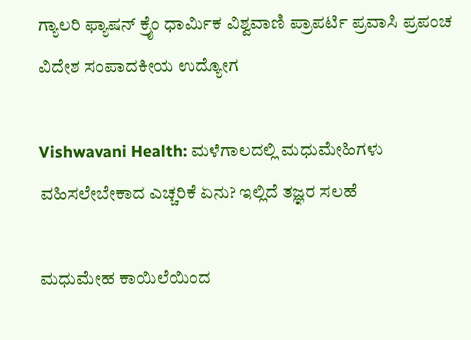ಗ್ಯಾಲರಿ ಫ್ಯಾಷನ್ ಕ್ರೈಂ ಧಾರ್ಮಿಕ ವಿಶ್ವವಾಣಿ ಪ್ರಾಪರ್ಟಿ ಪ್ರವಾಸಿ ಪ್ರಪಂಚ ವಿದೇಶ ಸಂಪಾದಕೀಯ ಉದ್ಯೋಗ

Vishwavani Health: ಮಳೆಗಾಲದಲ್ಲಿ ಮಧುಮೇಹಿಗಳು ವಹಿಸಲೇಬೇಕಾದ ಎಚ್ಚರಿಕೆ ಏನು? ಇಲ್ಲಿದೆ ತಜ್ಞರ ಸಲಹೆ

ಮಧುಮೇಹ ಕಾಯಿಲೆಯಿಂದ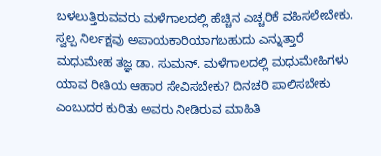ಬಳಲುತ್ತಿರುವವರು ಮಳೆಗಾಲದಲ್ಲಿ ಹೆಚ್ಚಿನ ಎಚ್ಚರಿಕೆ ವಹಿಸಲೇಬೇಕು. ಸ್ವಲ್ಪ ನಿರ್ಲಕ್ಷವು ಅಪಾಯಕಾರಿಯಾಗಬಹುದು ಎನ್ನುತ್ತಾರೆ ಮಧುಮೇಹ ತಜ್ಞ ಡಾ. ಸುಮನ್. ಮಳೆಗಾಲದಲ್ಲಿ ಮಧುಮೇಹಿಗಳು ಯಾವ ರೀತಿಯ ಆಹಾರ ಸೇವಿಸಬೇಕು? ದಿನಚರಿ ಪಾಲಿಸಬೇಕು ಎಂಬುದರ ಕುರಿತು ಅವರು ನೀಡಿರುವ ಮಾಹಿತಿ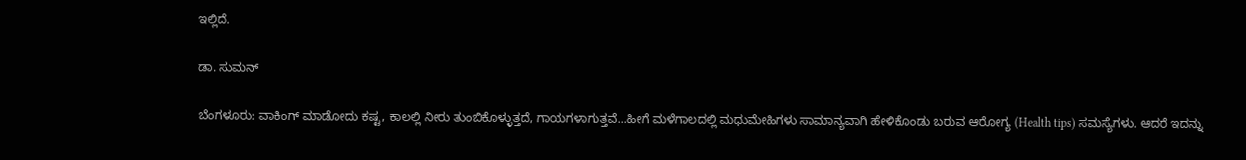ಇಲ್ಲಿದೆ.

ಡಾ. ಸುಮನ್

ಬೆಂಗಳೂರು: ವಾಕಿಂಗ್ ಮಾಡೋದು ಕಷ್ಟ, ಕಾಲಲ್ಲಿ ನೀರು ತುಂಬಿಕೊಳ್ಳುತ್ತದೆ, ಗಾಯಗಳಾಗುತ್ತವೆ...ಹೀಗೆ ಮಳೆಗಾಲದಲ್ಲಿ ಮಧುಮೇಹಿಗಳು ಸಾಮಾನ್ಯವಾಗಿ ಹೇಳಿಕೊಂಡು ಬರುವ ಆರೋಗ್ಯ (Health tips) ಸಮಸ್ಯೆಗಳು. ಆದರೆ ಇದನ್ನು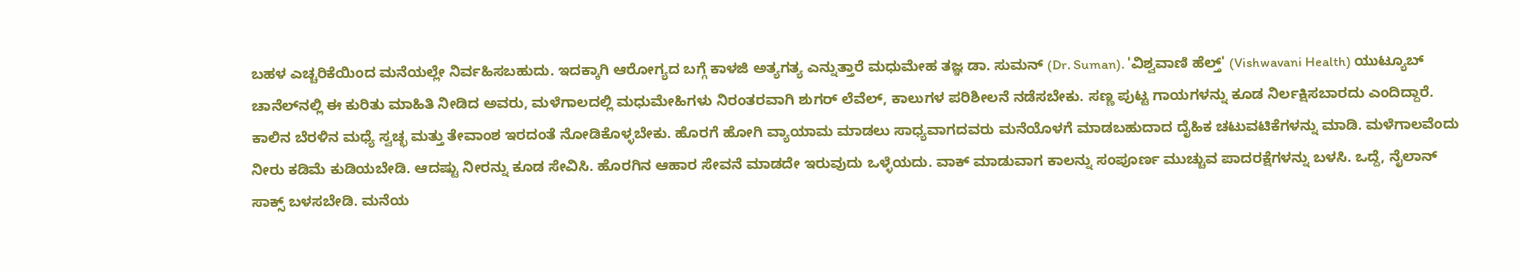ಬಹಳ ಎಚ್ಚರಿಕೆಯಿಂದ ಮನೆಯಲ್ಲೇ ನಿರ್ವಹಿಸಬಹುದು. ಇದಕ್ಕಾಗಿ ಆರೋಗ್ಯದ ಬಗ್ಗೆ ಕಾಳಜಿ ಅತ್ಯಗತ್ಯ ಎನ್ನುತ್ತಾರೆ ಮಧುಮೇಹ ತಜ್ಞ ಡಾ. ಸುಮನ್ (Dr. Suman). 'ವಿಶ್ವವಾಣಿ ಹೆಲ್ತ್' (Vishwavani Health) ಯುಟ್ಯೂಬ್‌ ಚಾನೆಲ್‌ನಲ್ಲಿ ಈ ಕುರಿತು ಮಾಹಿತಿ ನೀಡಿದ ಅವರು, ಮಳೆಗಾಲದಲ್ಲಿ ಮಧುಮೇಹಿಗಳು ನಿರಂತರವಾಗಿ ಶುಗರ್ ಲೆವೆಲ್, ಕಾಲುಗಳ ಪರಿಶೀಲನೆ ನಡೆಸಬೇಕು. ಸಣ್ಣ ಪುಟ್ಟ ಗಾಯಗಳನ್ನು ಕೂಡ ನಿರ್ಲಕ್ಷಿಸಬಾರದು ಎಂದಿದ್ದಾರೆ. ಕಾಲಿನ ಬೆರಳಿನ ಮಧ್ಯೆ ಸ್ವಚ್ಛ ಮತ್ತು ತೇವಾಂಶ ಇರದಂತೆ ನೋಡಿಕೊಳ್ಳಬೇಕು. ಹೊರಗೆ ಹೋಗಿ ವ್ಯಾಯಾಮ ಮಾಡಲು ಸಾಧ್ಯವಾಗದವರು ಮನೆಯೊಳಗೆ ಮಾಡಬಹುದಾದ ದೈಹಿಕ ಚಟುವಟಿಕೆಗಳನ್ನು ಮಾಡಿ. ಮಳೆಗಾಲವೆಂದು ನೀರು ಕಡಿಮೆ ಕುಡಿಯಬೇಡಿ. ಆದಷ್ಟು ನೀರನ್ನು ಕೂಡ ಸೇವಿಸಿ. ಹೊರಗಿನ ಆಹಾರ ಸೇವನೆ ಮಾಡದೇ ಇರುವುದು ಒಳ್ಳೆಯದು. ವಾಕ್ ಮಾಡುವಾಗ ಕಾಲನ್ನು ಸಂಪೂರ್ಣ ಮುಚ್ಚುವ ಪಾದರಕ್ಷೆಗಳನ್ನು ಬಳಸಿ. ಒದ್ದೆ, ನೈಲಾನ್ ಸಾಕ್ಸ್ ಬಳಸಬೇಡಿ. ಮನೆಯ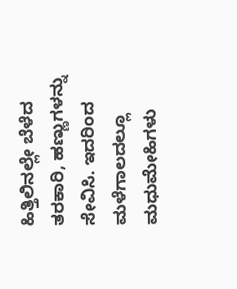ಹಿತ್ತಿಲಿನಲ್ಲೇ ಬೆಳೆದ ತರಕಾರಿ, ಹಣ್ಣುಗಳನ್ನು ಸೇವಿಸಿ. ಇದರಿಂದ ಮಳೆಗಾಲದಲ್ಲೂ ಮಧುಮೇಹಿಗಳು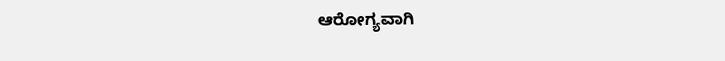ಆರೋಗ್ಯವಾಗಿ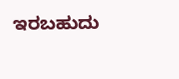ಇರಬಹುದು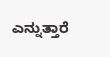ಎನ್ನುತ್ತಾರೆ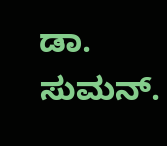ಡಾ. ಸುಮನ್.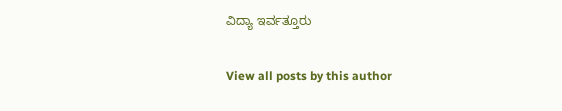ವಿದ್ಯಾ ಇರ್ವತ್ತೂರು

View all posts by this author